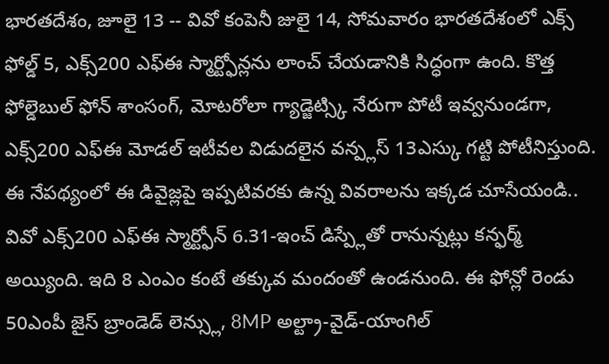భారతదేశం, జూలై 13 -- వివో కంపెనీ జులై 14, సోమవారం భారతదేశంలో ఎక్స్ ఫోల్డ్ 5, ఎక్స్200 ఎఫ్ఈ స్మార్ట్ఫోన్లను లాంచ్ చేయడానికి సిద్ధంగా ఉంది. కొత్త ఫోల్డెబుల్ ఫోన్ శాంసంగ్, మోటరోలా గ్యాడ్జెట్స్కి నేరుగా పోటీ ఇవ్వనుండగా, ఎక్స్200 ఎఫ్ఈ మోడల్ ఇటీవల విడుదలైన వన్ప్లస్ 13ఎస్కు గట్టి పోటీనిస్తుంది. ఈ నేపథ్యంలో ఈ డివైజ్లపై ఇప్పటివరకు ఉన్న వివరాలను ఇక్కడ చూసేయండి..
వివో ఎక్స్200 ఎఫ్ఈ స్మార్ట్ఫోన్ 6.31-ఇంచ్ డిస్ప్లేతో రానున్నట్లు కన్ఫర్మ్ అయ్యింది. ఇది 8 ఎంఎం కంటే తక్కువ మందంతో ఉండనుంది. ఈ ఫోన్లో రెండు 50ఎంపీ జైస్ బ్రాండెడ్ లెన్స్లు, 8MP అల్ట్రా-వైడ్-యాంగిల్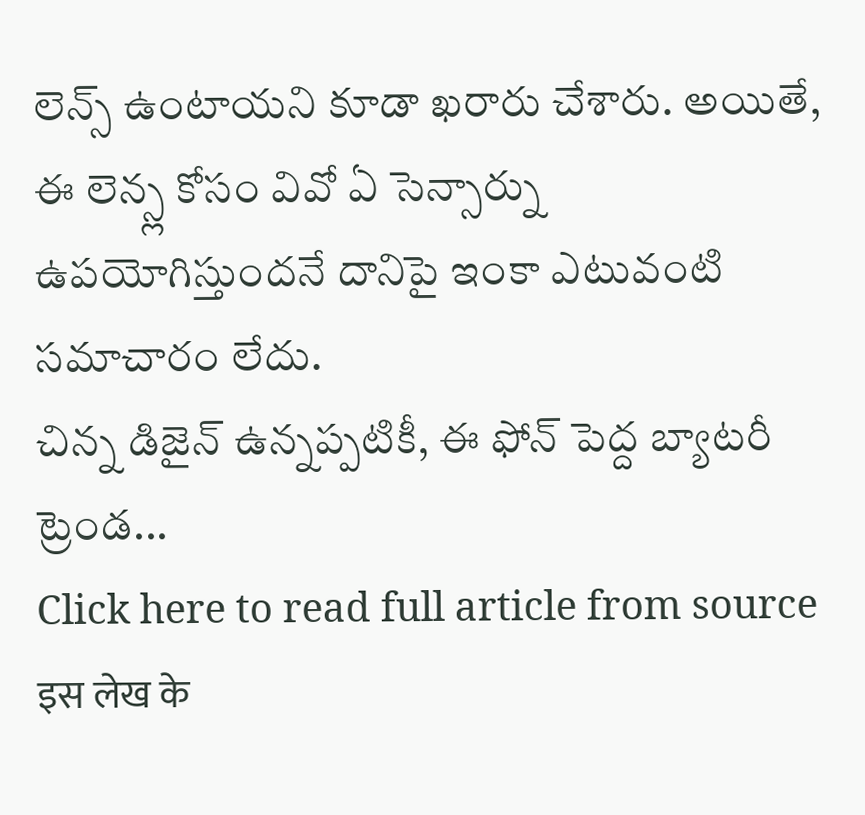లెన్స్ ఉంటాయని కూడా ఖరారు చేశారు. అయితే, ఈ లెన్స్ల కోసం వివో ఏ సెన్సార్ను ఉపయోగిస్తుందనే దానిపై ఇంకా ఎటువంటి సమాచారం లేదు.
చిన్న డిజైన్ ఉన్నప్పటికీ, ఈ ఫోన్ పెద్ద బ్యాటరీ ట్రెండ...
Click here to read full article from source
इस लेख के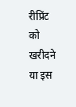रीप्रिंट को खरीदने या इस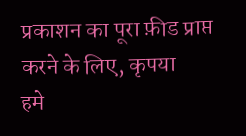प्रकाशन का पूरा फ़ीड प्राप्त करने के लिए, कृपया
हमे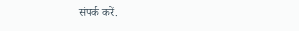संपर्क करें.